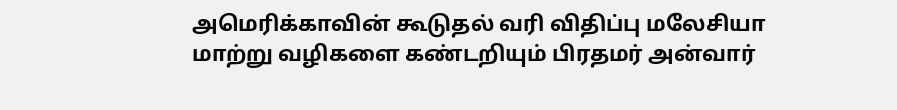அமெரிக்காவின் கூடுதல் வரி விதிப்பு மலேசியா மாற்று வழிகளை கண்டறியும் பிரதமர் அன்வார்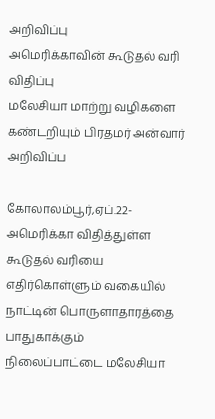அறிவிப்பு
அமெரிக்காவின் கூடுதல் வரி விதிப்பு
மலேசியா மாற்று வழிகளை கண்டறியும் பிரதமர் அன்வார் அறிவிப்ப

கோலாலம்பூர்,ஏப்.22-
அமெரிக்கா விதித்துள்ள கூடுதல் வரியை எதிர்கொள்ளும் வகையில் நாட்டின் பொருளாதாரத்தை பாதுகாக்கும் நிலைப்பாட்டை மலேசியா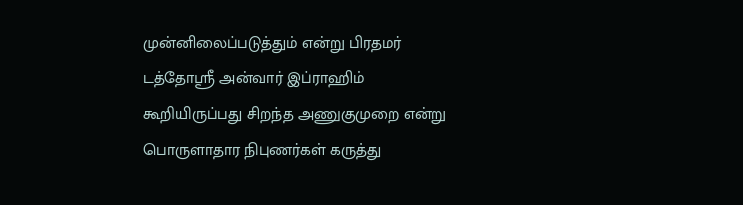முன்னிலைப்படுத்தும் என்று பிரதமர் டத்தோஸ்ரீ அன்வார் இப்ராஹிம் கூறியிருப்பது சிறந்த அணுகுமுறை என்று பொருளாதார நிபுணர்கள் கருத்து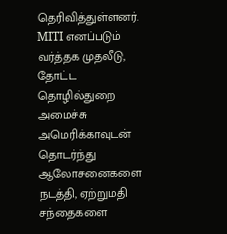தெரிவித்துள்ளனர்.
MITI எனப்படும் வர்த்தக முதலீடு, தோட்ட தொழில்துறை அமைச்சு அமெரிக்காவுடன் தொடர்ந்து ஆலோசனைகளை நடத்தி, ஏற்றுமதி சந்தைகளை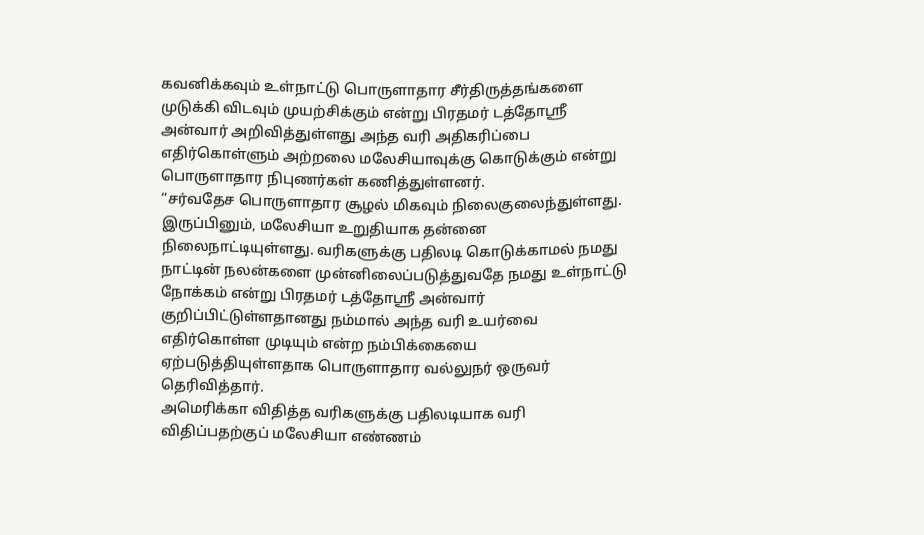கவனிக்கவும் உள்நாட்டு பொருளாதார சீர்திருத்தங்களை முடுக்கி விடவும் முயற்சிக்கும் என்று பிரதமர் டத்தோஸ்ரீ அன்வார் அறிவித்துள்ளது அந்த வரி அதிகரிப்பை எதிர்கொள்ளும் அற்றலை மலேசியாவுக்கு கொடுக்கும் என்று பொருளாதார நிபுணர்கள் கணித்துள்ளனர்.
“சர்வதேச பொருளாதார சூழல் மிகவும் நிலைகுலைந்துள்ளது. இருப்பினும், மலேசியா உறுதியாக தன்னை நிலைநாட்டியுள்ளது. வரிகளுக்கு பதிலடி கொடுக்காமல் நமது நாட்டின் நலன்களை முன்னிலைப்படுத்துவதே நமது உள்நாட்டு நோக்கம் என்று பிரதமர் டத்தோஸ்ரீ அன்வார் குறிப்பிட்டுள்ளதானது நம்மால் அந்த வரி உயர்வை எதிர்கொள்ள முடியும் என்ற நம்பிக்கையை ஏற்படுத்தியுள்ளதாக பொருளாதார வல்லுநர் ஒருவர் தெரிவித்தார்.
அமெரிக்கா விதித்த வரிகளுக்கு பதிலடியாக வரி விதிப்பதற்குப் மலேசியா எண்ணம்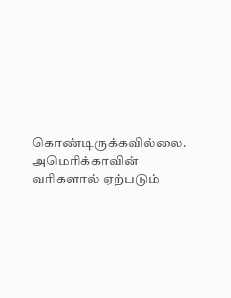கொண்டிருக்கவில்லை. அமெரிக்காவின் வரிகளால் ஏற்படும்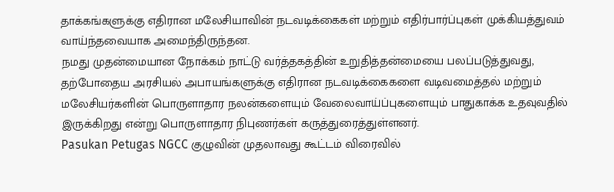தாக்கங்களுக்கு எதிரான மலேசியாவின் நடவடிக்கைகள் மற்றும் எதிர்பார்ப்புகள் முக்கியத்துவம் வாய்ந்தவையாக அமைந்திருந்தன.
நமது முதன்மையான நோக்கம் நாட்டு வர்த்தகத்தின் உறுதித்தன்மையை பலப்படுத்துவது, தற்போதைய அரசியல் அபாயங்களுக்கு எதிரான நடவடிக்கைகளை வடிவமைத்தல் மற்றும் மலேசியர்களின் பொருளாதார நலன்களையும் வேலைவாய்ப்புகளையும் பாதுகாக்க உதவுவதில் இருக்கிறது என்று பொருளாதார நிபுணர்கள் கருத்துரைத்துள்ளனர்.
Pasukan Petugas NGCC குழுவின் முதலாவது கூட்டம் விரைவில்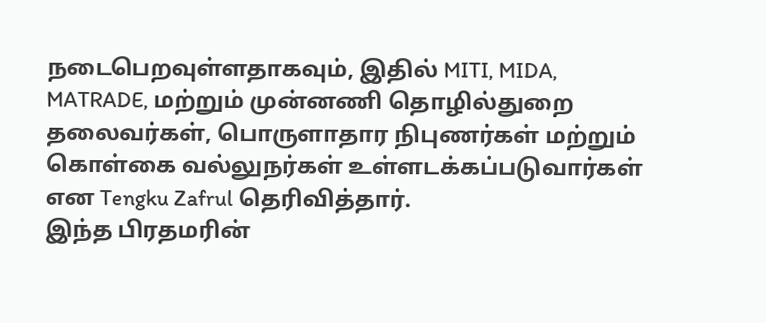நடைபெறவுள்ளதாகவும், இதில் MITI, MIDA, MATRADE, மற்றும் முன்னணி தொழில்துறை தலைவர்கள், பொருளாதார நிபுணர்கள் மற்றும் கொள்கை வல்லுநர்கள் உள்ளடக்கப்படுவார்கள் என Tengku Zafrul தெரிவித்தார்.
இந்த பிரதமரின்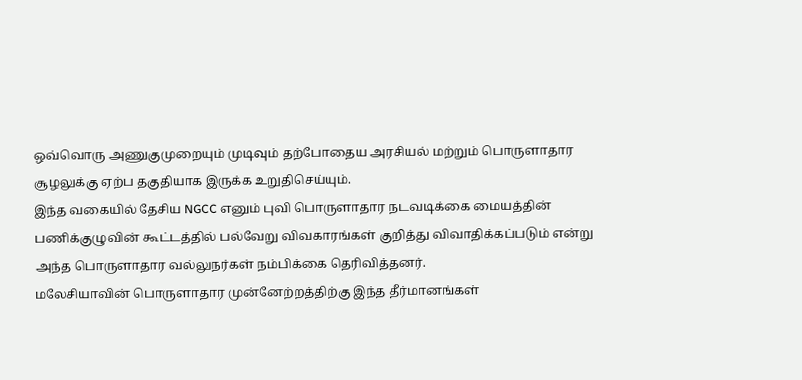ஒவ்வொரு அணுகுமுறையும் முடிவும் தற்போதைய அரசியல் மற்றும் பொருளாதார சூழலுக்கு ஏற்ப தகுதியாக இருக்க உறுதிசெய்யும்.
இந்த வகையில் தேசிய NGCC எனும் புவி பொருளாதார நடவடிக்கை மையத்தின் பணிக்குழுவின் கூட்டத்தில் பல்வேறு விவகாரங்கள் குறித்து விவாதிக்கப்படும் என்று அந்த பொருளாதார வல்லுநர்கள் நம்பிக்கை தெரிவித்தனர்.
மலேசியாவின் பொருளாதார முன்னேற்றத்திற்கு இந்த தீர்மானங்கள்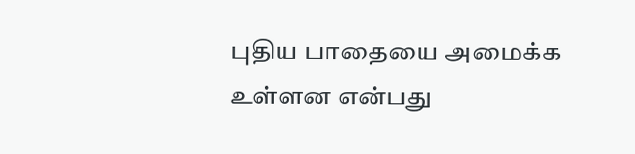புதிய பாதையை அமைக்க உள்ளன என்பது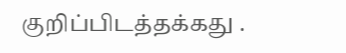குறிப்பிடத்தக்கது .